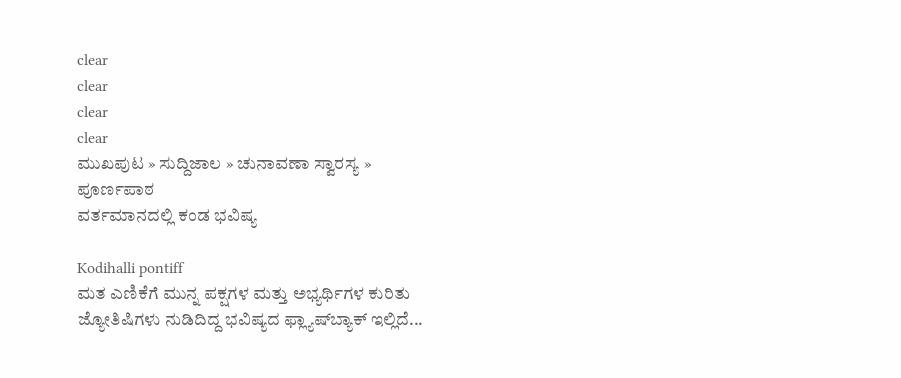clear
clear
clear
clear
ಮುಖಪುಟ » ಸುದ್ದಿಜಾಲ » ಚುನಾವಣಾ ಸ್ವಾರಸ್ಯ » ಪೂರ್ಣಪಾಠ
ವರ್ತಮಾನದಲ್ಲಿ ಕಂಡ ಭವಿಷ್ಯ

Kodihalli pontiff
ಮತ ಎಣಿಕೆಗೆ ಮುನ್ನ ಪಕ್ಷಗಳ ಮತ್ತು ಅಭ್ಯರ್ಥಿಗಳ ಕುರಿತು ಜ್ಯೋತಿಷಿಗಳು ನುಡಿದಿದ್ದ ಭವಿಷ್ಯದ ಫ್ಲ್ಯಾಷ್‌ಬ್ಯಾಕ್ ಇಲ್ಲಿದೆ...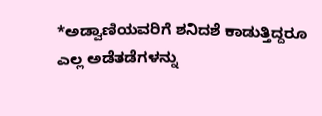*ಅಡ್ವಾಣಿಯವರಿಗೆ ಶನಿದಶೆ ಕಾಡುತ್ತಿದ್ದರೂ ಎಲ್ಲ ಅಡೆತಡೆಗಳನ್ನು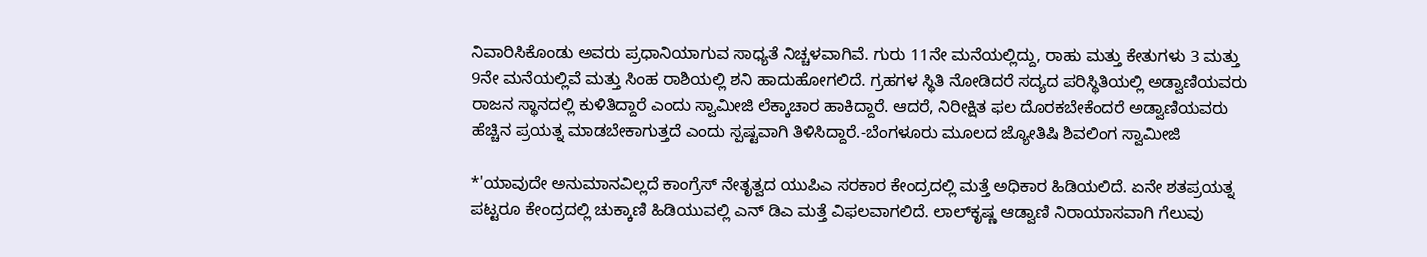ನಿವಾರಿಸಿಕೊಂಡು ಅವರು ಪ್ರಧಾನಿಯಾಗುವ ಸಾಧ್ಯತೆ ನಿಚ್ಚಳವಾಗಿವೆ. ಗುರು 11ನೇ ಮನೆಯಲ್ಲಿದ್ದು, ರಾಹು ಮತ್ತು ಕೇತುಗಳು 3 ಮತ್ತು 9ನೇ ಮನೆಯಲ್ಲಿವೆ ಮತ್ತು ಸಿಂಹ ರಾಶಿಯಲ್ಲಿ ಶನಿ ಹಾದುಹೋಗಲಿದೆ. ಗ್ರಹಗಳ ಸ್ಥಿತಿ ನೋಡಿದರೆ ಸದ್ಯದ ಪರಿಸ್ಥಿತಿಯಲ್ಲಿ ಅಡ್ವಾಣಿಯವರು ರಾಜನ ಸ್ಥಾನದಲ್ಲಿ ಕುಳಿತಿದ್ದಾರೆ ಎಂದು ಸ್ವಾಮೀಜಿ ಲೆಕ್ಕಾಚಾರ ಹಾಕಿದ್ದಾರೆ. ಆದರೆ, ನಿರೀಕ್ಷಿತ ಫಲ ದೊರಕಬೇಕೆಂದರೆ ಅಡ್ವಾಣಿಯವರು ಹೆಚ್ಚಿನ ಪ್ರಯತ್ನ ಮಾಡಬೇಕಾಗುತ್ತದೆ ಎಂದು ಸ್ಪಷ್ಟವಾಗಿ ತಿಳಿಸಿದ್ದಾರೆ.-ಬೆಂಗಳೂರು ಮೂಲದ ಜ್ಯೋತಿಷಿ ಶಿವಲಿಂಗ ಸ್ವಾಮೀಜಿ

*'ಯಾವುದೇ ಅನುಮಾನವಿಲ್ಲದೆ ಕಾಂಗ್ರೆಸ್ ನೇತೃತ್ವದ ಯುಪಿಎ ಸರಕಾರ ಕೇಂದ್ರದಲ್ಲಿ ಮತ್ತೆ ಅಧಿಕಾರ ಹಿಡಿಯಲಿದೆ. ಏನೇ ಶತಪ್ರಯತ್ನ ಪಟ್ಟರೂ ಕೇಂದ್ರದಲ್ಲಿ ಚುಕ್ಕಾಣಿ ಹಿಡಿಯುವಲ್ಲಿ ಎನ್ ಡಿಎ ಮತ್ತೆ ವಿಫಲವಾಗಲಿದೆ. ಲಾಲ್‌ಕೃಷ್ಣ ಆಡ್ವಾಣಿ ನಿರಾಯಾಸವಾಗಿ ಗೆಲುವು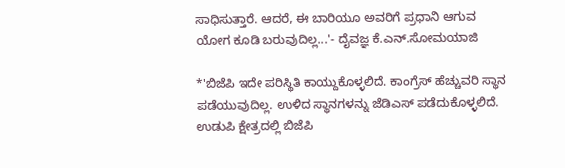ಸಾಧಿಸುತ್ತಾರೆ. ಆದರೆ, ಈ ಬಾರಿಯೂ ಅವರಿಗೆ ಪ್ರಧಾನಿ ಆಗುವ ಯೋಗ ಕೂಡಿ ಬರುವುದಿಲ್ಲ...'- ದೈವಜ್ಞ ಕೆ.ಎನ್.ಸೋಮಯಾಜಿ

*'ಬಿಜೆಪಿ ಇದೇ ಪರಿಸ್ಥಿತಿ ಕಾಯ್ದುಕೊಳ್ಳಲಿದೆ. ಕಾಂಗ್ರೆಸ್ ಹೆಚ್ಚುವರಿ ಸ್ಥಾನ ಪಡೆಯುವುದಿಲ್ಲ. ಉಳಿದ ಸ್ಥಾನಗಳನ್ನು ಜೆಡಿಎಸ್ ಪಡೆದುಕೊಳ್ಳಲಿದೆ. ಉಡುಪಿ ಕ್ಷೇತ್ರದಲ್ಲಿ ಬಿಜೆಪಿ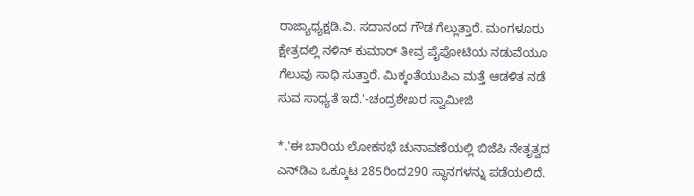ರಾಜ್ಯಾಧ್ಯಕ್ಷಡಿ.ವಿ. ಸದಾನಂದ ಗೌಡ ಗೆಲ್ಲುತ್ತಾರೆ. ಮಂಗಳೂರು ಕ್ಷೇತ್ರದಲ್ಲಿ ನಳಿನ್ ಕುಮಾರ್ ತೀವ್ರ ಪೈಪೋಟಿಯ ನಡುವೆಯೂ ಗೆಲುವು ಸಾಧಿ ಸುತ್ತಾರೆ. ಮಿಕ್ಕಂತೆಯುಪಿಎ ಮತ್ತೆ ಆಡಳಿತ ನಡೆ ಸುವ ಸಾಧ್ಯತೆ ಇದೆ.'-ಚಂದ್ರಶೇಖರ ಸ್ವಾಮೀಜಿ

*.'ಈ ಬಾರಿಯ ಲೋಕಸಭೆ ಚುನಾವಣೆಯಲ್ಲಿ ಬಿಜೆಪಿ ನೇತೃತ್ವದ ಎನ್‌ಡಿಎ ಒಕ್ಕೂಟ 285ರಿಂದ290 ಸ್ಥಾನಗಳನ್ನು ಪಡೆಯಲಿದೆ.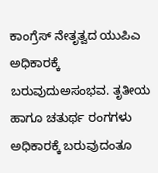ಕಾಂಗ್ರೆಸ್ ನೇತೃತ್ವದ ಯುಪಿಎ ಅಧಿಕಾರಕ್ಕೆ ಬರುವುದುಅಸಂಭವ. ತೃತೀಯ ಹಾಗೂ ಚತುರ್ಥ ರಂಗಗಳು ಅಧಿಕಾರಕ್ಕೆ ಬರುವುದಂತೂ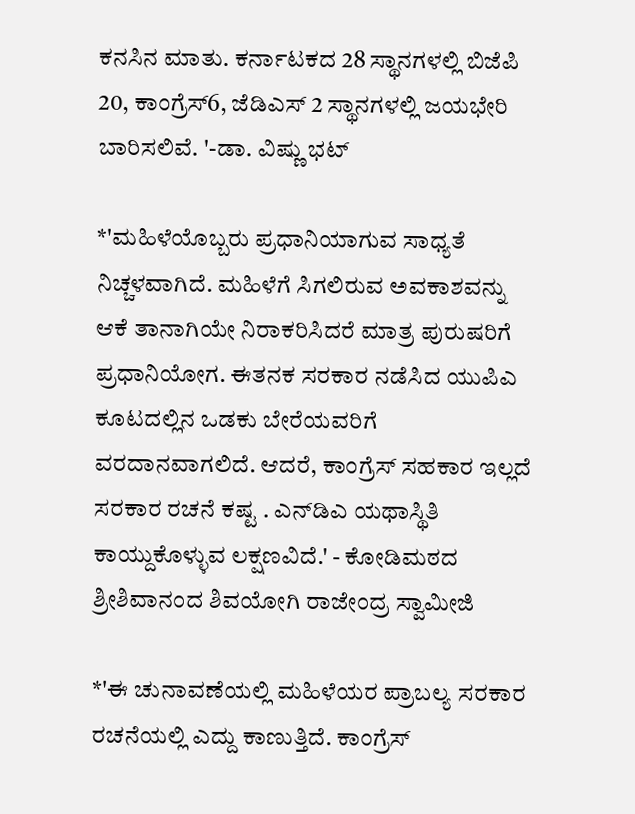ಕನಸಿನ ಮಾತು. ಕರ್ನಾಟಕದ 28 ಸ್ಥಾನಗಳಲ್ಲಿ ಬಿಜೆಪಿ 20, ಕಾಂಗ್ರೆಸ್6, ಜೆಡಿಎಸ್ 2 ಸ್ಥಾನಗಳಲ್ಲಿ ಜಯಭೇರಿ ಬಾರಿಸಲಿವೆ. '-ಡಾ. ವಿಷ್ಣು ಭಟ್

*'ಮಹಿಳೆಯೊಬ್ಬರು ಪ್ರಧಾನಿಯಾಗುವ ಸಾಧ್ಯತೆ ನಿಚ್ಚಳವಾಗಿದೆ. ಮಹಿಳೆಗೆ ಸಿಗಲಿರುವ ಅವಕಾಶವನ್ನು ಆಕೆ ತಾನಾಗಿಯೇ ನಿರಾಕರಿಸಿದರೆ ಮಾತ್ರ ಪುರುಷರಿಗೆ ಪ್ರಧಾನಿಯೋಗ. ಈತನಕ ಸರಕಾರ ನಡೆಸಿದ ಯುಪಿಎ ಕೂಟದಲ್ಲಿನ ಒಡಕು ಬೇರೆಯವರಿಗೆ ವರದಾನವಾಗಲಿದೆ. ಆದರೆ, ಕಾಂಗ್ರೆಸ್ ಸಹಕಾರ ಇಲ್ಲದೆ ಸರಕಾರ ರಚನೆ ಕಷ್ಟ . ಎನ್‌ಡಿಎ ಯಥಾಸ್ಥಿತಿ ಕಾಯ್ದುಕೊಳ್ಳುವ ಲಕ್ಷಣವಿದೆ.' - ಕೋಡಿಮಠದ ಶ್ರೀಶಿವಾನಂದ ಶಿವಯೋಗಿ ರಾಜೇಂದ್ರ ಸ್ವಾಮೀಜಿ

*'ಈ ಚುನಾವಣೆಯಲ್ಲಿ ಮಹಿಳೆಯರ ಪ್ರಾಬಲ್ಯ ಸರಕಾರ ರಚನೆಯಲ್ಲಿ ಎದ್ದು ಕಾಣುತ್ತಿದೆ. ಕಾಂಗ್ರೆಸ್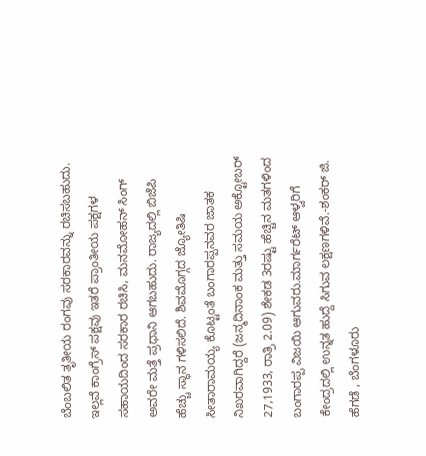ಬೆಂಬಲಿತ ತೃತೀಯ ರಂಗವು ಸರಕಾರವನ್ನು ರಚಿಸಬಹುದು. ಇಲ್ಲವೆ ಕಾಂಗ್ರೆಸ್ ಪಕ್ಷವು ಇತರೆ ಪ್ರಾಂತೀಯ ಪಕ್ಷಗಳ ಸಹಾಯದಿಂದ ಸರಕಾರ ರಚಿಸಿ, ಮನಮೋಹನ್ ಸಿಂಗ್ ಅವರೇ ಮತ್ತೆ ಪ್ರಧಾನಿ ಆಗಬಹುದು. ರಾಜ್ಯದಲ್ಲಿ ಬಿಜೆಪಿ ಹೆಚ್ಚು ಸ್ಥಾನ ಗಳಿಸಲಿದೆ. ಶಿವಮೊಗ್ಗದ ಜ್ಯೋತಿಷಿ ಸೀತಾರಾಮಯ್ಯ ಕೊಟ್ಟಂತೆ ಬಂಗಾರಪ್ಪನವರ ಜಾತಕ ನಿಖರವಾಗಿದ್ದರೆ (ಜನ್ಮದಿನಾಂಕ ಮತ್ತು ಸಮಯ ಅಕ್ಟೋಬರ್ 27,1933, ರಾತ್ರಿ 2.09) ಶೇಕಡ 3ರಷ್ಟು ಹೆಚ್ಚಿನ ಮತಗಳಿಂದ ಬಂಗಾರಪ್ಪ ವಿಜಯಿ ಆಗುವರು.ಮಾರ್ಗರೆಟ್ ಆಳ್ವರಿಗೆ ಕೇಂದ್ರದಲ್ಲಿ ಉನ್ನತ ಹುದ್ದೆ ಸಿಗುವ ಲಕ್ಷಣಗಳಿವೆ.-ಶಂಕರ್ ಜಿ. ಹೆಗಡೆ , ಬೆಂಗಳೂರು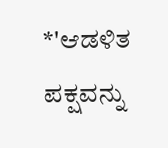*'ಆಡಳಿತ ಪಕ್ಷವನ್ನು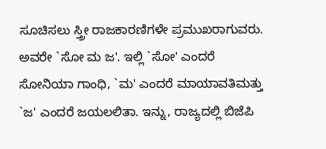ಸೂಚಿಸಲು ಸ್ತ್ರೀ ರಾಜಕಾರಣಿಗಳೇ ಪ್ರಮುಖರಾಗುವರು. ಅವರೇ `ಸೋ ಮ ಜ'. ಇಲ್ಲಿ `ಸೋ' ಎಂದರೆ ಸೋನಿಯಾ ಗಾಂಧಿ, `ಮ' ಎಂದರೆ ಮಾಯಾವತಿಮತ್ತು `ಜ' ಎಂದರೆ ಜಯಲಲಿತಾ. ಇನ್ನು, ರಾಜ್ಯದಲ್ಲಿ ಬಿಜೆಪಿ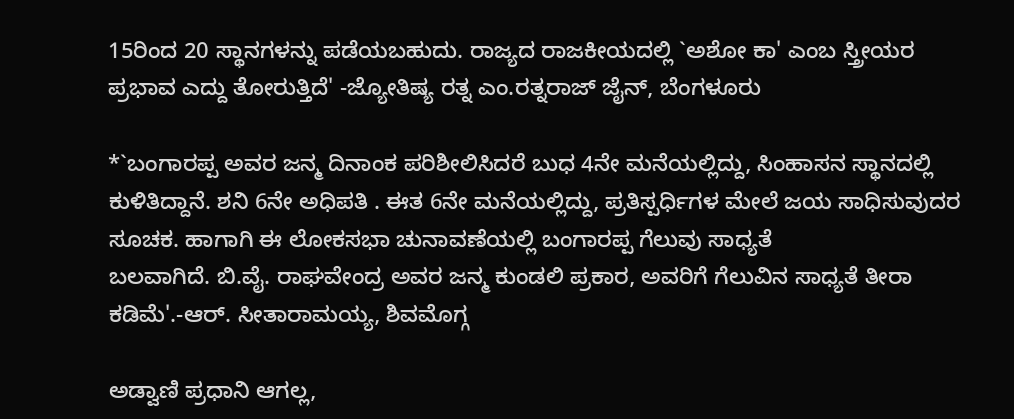15ರಿಂದ 20 ಸ್ಥಾನಗಳನ್ನು ಪಡೆಯಬಹುದು. ರಾಜ್ಯದ ರಾಜಕೀಯದಲ್ಲಿ `ಅಶೋ ಕಾ' ಎಂಬ ಸ್ತ್ರೀಯರ ಪ್ರಭಾವ ಎದ್ದು ತೋರುತ್ತಿದೆ' -ಜ್ಯೋತಿಷ್ಯ ರತ್ನ ಎಂ.ರತ್ನರಾಜ್ ಜೈನ್, ಬೆಂಗಳೂರು

*`ಬಂಗಾರಪ್ಪ ಅವರ ಜನ್ಮ ದಿನಾಂಕ ಪರಿಶೀಲಿಸಿದರೆ ಬುಧ 4ನೇ ಮನೆಯಲ್ಲಿದ್ದು, ಸಿಂಹಾಸನ ಸ್ಥಾನದಲ್ಲಿ ಕುಳಿತಿದ್ದಾನೆ. ಶನಿ 6ನೇ ಅಧಿಪತಿ . ಈತ 6ನೇ ಮನೆಯಲ್ಲಿದ್ದು, ಪ್ರತಿಸ್ಪರ್ಧಿಗಳ ಮೇಲೆ ಜಯ ಸಾಧಿಸುವುದರ ಸೂಚಕ. ಹಾಗಾಗಿ ಈ ಲೋಕಸಭಾ ಚುನಾವಣೆಯಲ್ಲಿ ಬಂಗಾರಪ್ಪ ಗೆಲುವು ಸಾಧ್ಯತೆ
ಬಲವಾಗಿದೆ. ಬಿ.ವೈ. ರಾಘವೇಂದ್ರ ಅವರ ಜನ್ಮ ಕುಂಡಲಿ ಪ್ರಕಾರ, ಅವರಿಗೆ ಗೆಲುವಿನ ಸಾಧ್ಯತೆ ತೀರಾ ಕಡಿಮೆ'.-ಆರ್. ಸೀತಾರಾಮಯ್ಯ, ಶಿವಮೊಗ್ಗ

ಅಡ್ವಾಣಿ ಪ್ರಧಾನಿ ಆಗಲ್ಲ,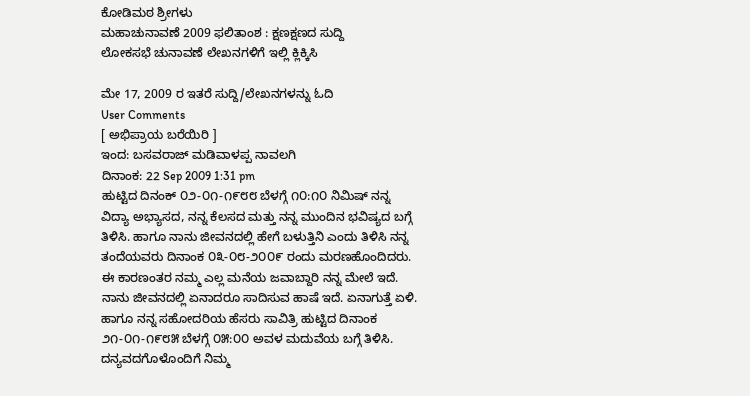ಕೋಡಿಮಠ ಶ್ರೀಗಳು
ಮಹಾಚುನಾವಣೆ 2009 ಫಲಿತಾಂಶ : ಕ್ಷಣಕ್ಷಣದ ಸುದ್ದಿ
ಲೋಕಸಭೆ ಚುನಾವಣೆ ಲೇಖನಗಳಿಗೆ ಇಲ್ಲಿ ಕ್ಲಿಕ್ಕಿಸಿ

ಮೇ 17, 2009 ರ ಇತರೆ ಸುದ್ದಿ/ಲೇಖನಗಳನ್ನು ಓದಿ
User Comments
[ ಅಭಿಪ್ರಾಯ ಬರೆಯಿರಿ ]
ಇಂದ: ಬಸವರಾಜ್ ಮಡಿವಾಳಪ್ಪ ನಾವಲಗಿ
ದಿನಾಂಕ: 22 Sep 2009 1:31 pm
ಹುಟ್ಟಿದ ದಿನಂಕ್ ೦೨-೦೧-೧೯೮೮ ಬೆಳಗ್ಗೆ ೧೦:೧೦ ನಿಮಿಷ್ ನನ್ನ ವಿದ್ಯಾ ಅಭ್ಯಾಸದ, ನನ್ನ ಕೆಲಸದ ಮತ್ತು ನನ್ನ ಮುಂದಿನ ಭವಿಷ್ಯದ ಬಗ್ಗೆ ತಿಳಿಸಿ. ಹಾಗೂ ನಾನು ಜೀವನದಲ್ಲಿ ಹೇಗೆ ಬಳುತ್ತಿನಿ ಎಂದು ತಿಳಿಸಿ ನನ್ನ ತಂದೆಯವರು ದಿನಾಂಕ ೦೩-೦೮-೨೦೦೯ ರಂದು ಮರಣಹೊಂದಿದರು. ಈ ಕಾರಣಂತರ ನಮ್ಮ ಎಲ್ಲ ಮನೆಯ ಜವಾಬ್ದಾರಿ ನನ್ನ ಮೇಲೆ ಇದೆ. ನಾನು ಜೀವನದಲ್ಲಿ ಏನಾದರೂ ಸಾದಿಸುವ ಹಾಷೆ ಇದೆ. ಏನಾಗುತ್ತೆ ಏಳಿ. ಹಾಗೂ ನನ್ನ ಸಹೋದರಿಯ ಹೆಸರು ಸಾವಿತ್ರಿ ಹುಟ್ಟಿದ ದಿನಾಂಕ ೨೧-೦೧-೧೯೮೫ ಬೆಳಗ್ಗೆ ೦೫:೦೦ ಅವಳ ಮದುವೆಯ ಬಗ್ಗೆ ತಿಳಿಸಿ. ದನ್ಯವದಗೊಳೊಂದಿಗೆ ನಿಮ್ಮ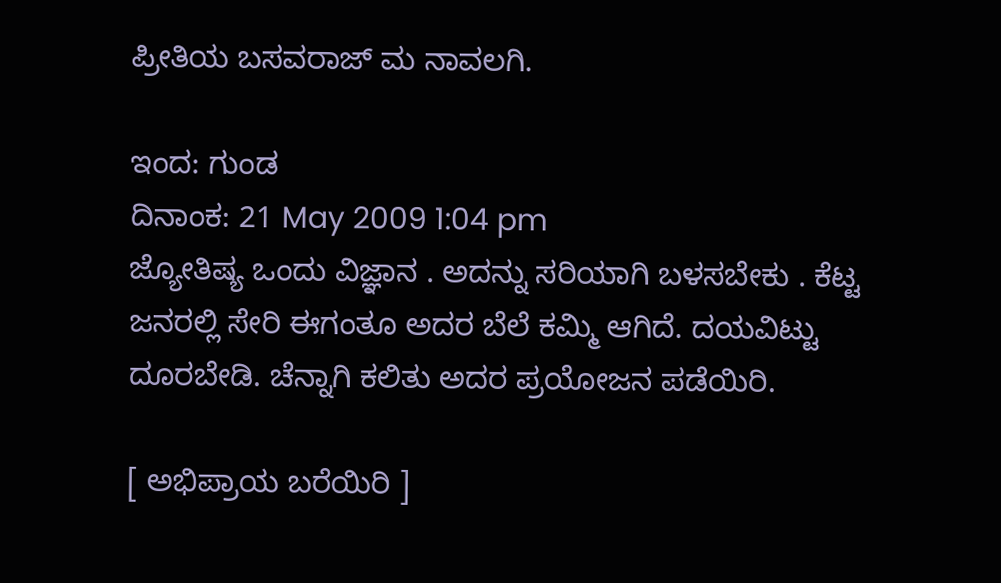ಪ್ರೀತಿಯ ಬಸವರಾಜ್ ಮ ನಾವಲಗಿ.

ಇಂದ: ಗುಂಡ
ದಿನಾಂಕ: 21 May 2009 1:04 pm
ಜ್ಯೋತಿಷ್ಯ ಒಂದು ವಿಜ್ಞಾನ . ಅದನ್ನು ಸರಿಯಾಗಿ ಬಳಸಬೇಕು . ಕೆಟ್ಟ ಜನರಲ್ಲಿ ಸೇರಿ ಈಗಂತೂ ಅದರ ಬೆಲೆ ಕಮ್ಮಿ ಆಗಿದೆ. ದಯವಿಟ್ಟು ದೂರಬೇಡಿ. ಚೆನ್ನಾಗಿ ಕಲಿತು ಅದರ ಪ್ರಯೋಜನ ಪಡೆಯಿರಿ.

[ ಅಭಿಪ್ರಾಯ ಬರೆಯಿರಿ ]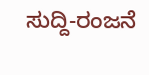ಸುದ್ದಿ-ರಂಜನೆ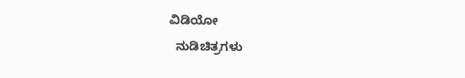ವಿಡಿಯೋ
  ನುಡಿಚಿತ್ರಗಳು